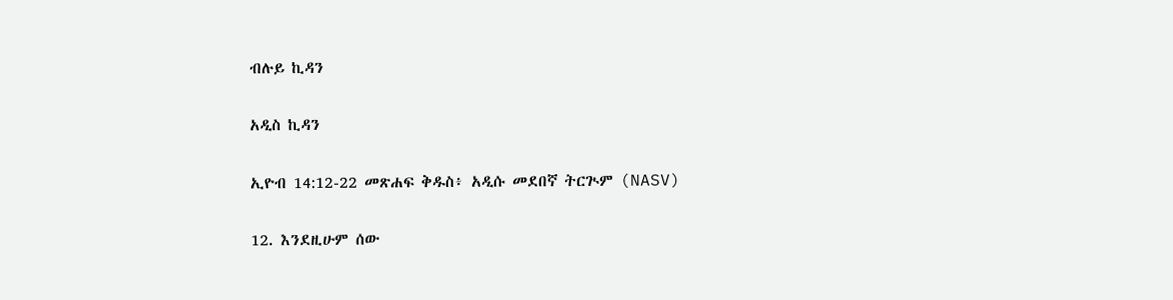ብሉይ ኪዳን

አዲስ ኪዳን

ኢዮብ 14:12-22 መጽሐፍ ቅዱስ፥ አዲሱ መደበኛ ትርጒም (NASV)

12. እንደዚሁም ሰው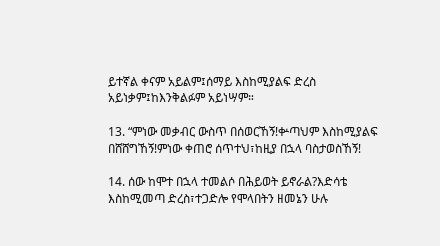ይተኛል ቀናም አይልም፤ሰማይ እስከሚያልፍ ድረስ አይነቃም፤ከእንቅልፉም አይነሣም።

13. “ምነው መቃብር ውስጥ በሰወርኸኝ!ቍጣህም እስከሚያልፍ በሸሸግኸኝ!ምነው ቀጠሮ ሰጥተህ፣ከዚያ በኋላ ባስታወስኸኝ!

14. ሰው ከሞተ በኋላ ተመልሶ በሕይወት ይኖራል?እድሳቴ እስከሚመጣ ድረስ፣ተጋድሎ የሞላበትን ዘመኔን ሁሉ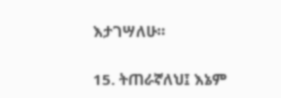እታገሣለሁ።

15. ትጠራኛለህ፤ እኔም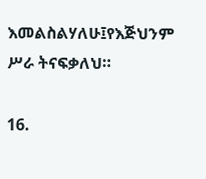እመልስልሃለሁ፤የእጅህንም ሥራ ትናፍቃለህ።

16.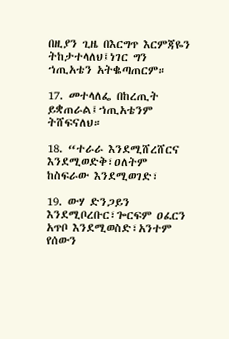በዚያን ጊዜ በእርግጥ እርምጃዬን ትከታተላለህ፤ነገር ግን ኀጢአቴን አትቈጣጠርም።

17. መተላለፌ በከረጢት ይቋጠራል፤ኀጢአቴንም ትሸፍናለህ።

18. “ተራራ እንደሚሸረሸርና እንደሚወድቅ፣ዐለትም ከስፍራው እንደሚወገድ፣

19. ውሃ ድንጋይን እንደሚቦረቡር፣ጐርፍም ዐፈርን አጥቦ እንደሚወስድ፣አንተም የሰውን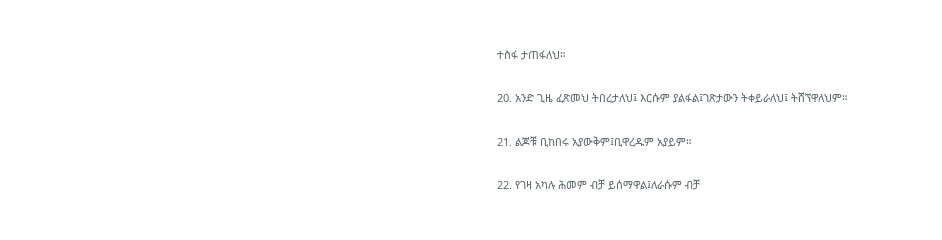ተስፋ ታጠፋለህ።

20. አንድ ጊዜ ፈጽመህ ትበረታለህ፤ እርሱም ያልፋል፤ገጽታውን ትቀይራለህ፤ ትሸኘዋለህም።

21. ልጆቹ ቢከበሩ አያውቅም፤ቢዋረዱም አያይም።

22. የገዛ አካሉ ሕመም ብቻ ይሰማዋል፤ለራሱም ብቻ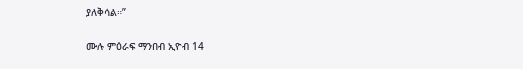ያለቅሳል።”

ሙሉ ምዕራፍ ማንበብ ኢዮብ 14